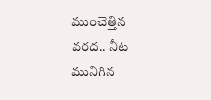ముంచెత్తిన వరద.. నీట మునిగిన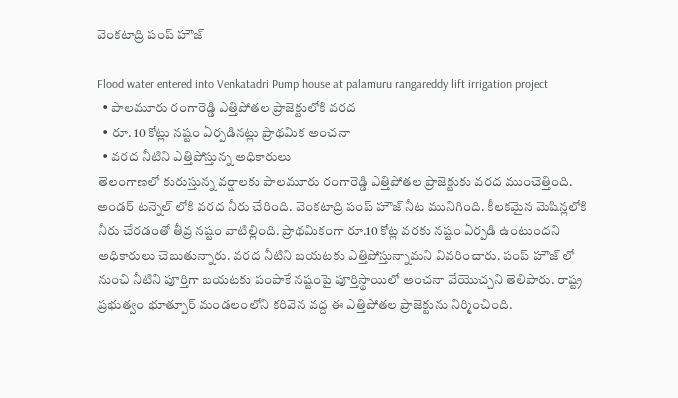వెంకటాద్రి పంప్ హౌజ్

Flood water entered into Venkatadri Pump house at palamuru rangareddy lift irrigation project
  • పాలమూరు రంగారెడ్డి ఎత్తిపోతల ప్రాజెక్టులోకి వరద
  • రూ. 10 కోట్లు నష్టం ఏర్పడినట్లు ప్రాథమిక అంచనా
  • వరద నీటిని ఎత్తిపోస్తున్న అధికారులు
తెలంగాణలో కురుస్తున్న వర్షాలకు పాలమూరు రంగారెడ్డి ఎత్తిపోతల ప్రాజెక్టుకు వరద ముంచెత్తింది. అండర్ టన్నెల్ లోకి వరద నీరు చేరింది. వెంకటాద్రి పంప్ హౌజ్ నీట మునిగింది. కీలకమైన మెషిన్లలోకి నీరు చేరడంతో తీవ్ర నష్టం వాటిల్లింది. ప్రాథమికంగా రూ.10 కోట్ల వరకు నష్టం ఏర్పడి ఉంటుందని అధికారులు చెబుతున్నారు. వరద నీటిని బయటకు ఎత్తిపోస్తున్నామని వివరించారు. పంప్ హౌజ్ లో నుంచి నీటిని పూర్తిగా బయటకు పంపాకే నష్టంపై పూర్తిస్థాయిలో అంచనా వేయొచ్చని తెలిపారు. రాష్ట్ర ప్రభుత్వం భూత్పూర్ మండలంలోని కరివెన వద్ద ఈ ఎత్తిపోతల ప్రాజెక్టును నిర్మించింది.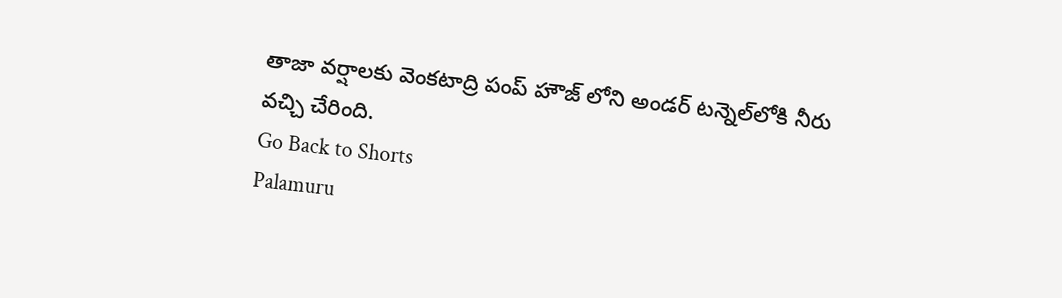తాజా వర్షాలకు వెంకటాద్రి పంప్‌ హౌజ్ లోని అండర్ టన్నెల్‌లోకి నీరు వచ్చి చేరింది.
Go Back to Shorts
Palamuru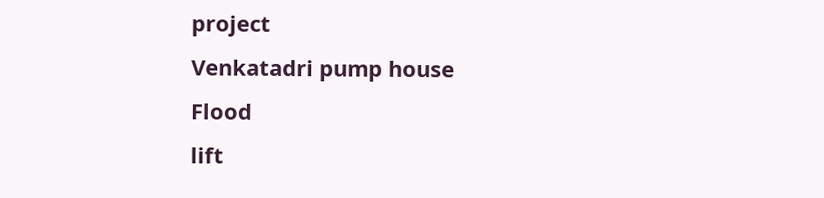project
Venkatadri pump house
Flood
lift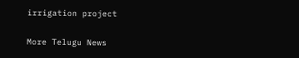irrigation project

More Telugu News